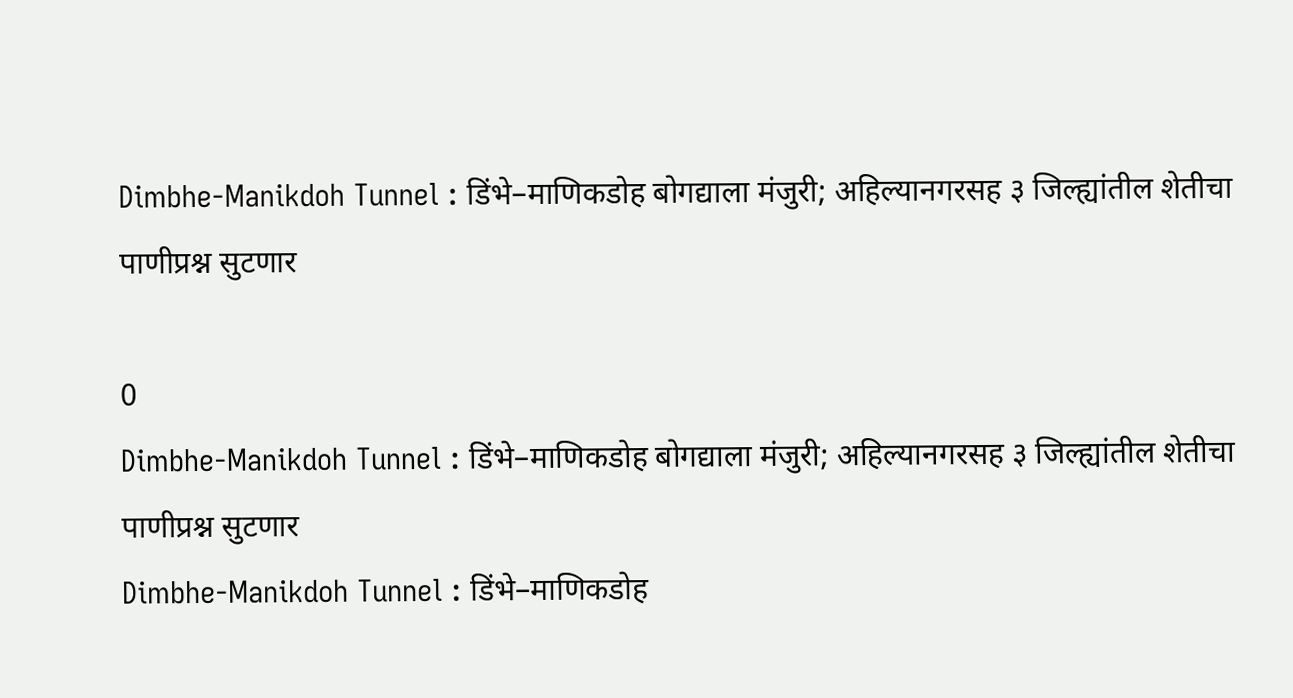Dimbhe-Manikdoh Tunnel : डिंभे–माणिकडोह बोगद्याला मंजुरी; अहिल्यानगरसह ३ जिल्ह्यांतील शेतीचा पाणीप्रश्न सुटणार

0
Dimbhe-Manikdoh Tunnel : डिंभे–माणिकडोह बोगद्याला मंजुरी; अहिल्यानगरसह ३ जिल्ह्यांतील शेतीचा पाणीप्रश्न सुटणार
Dimbhe-Manikdoh Tunnel : डिंभे–माणिकडोह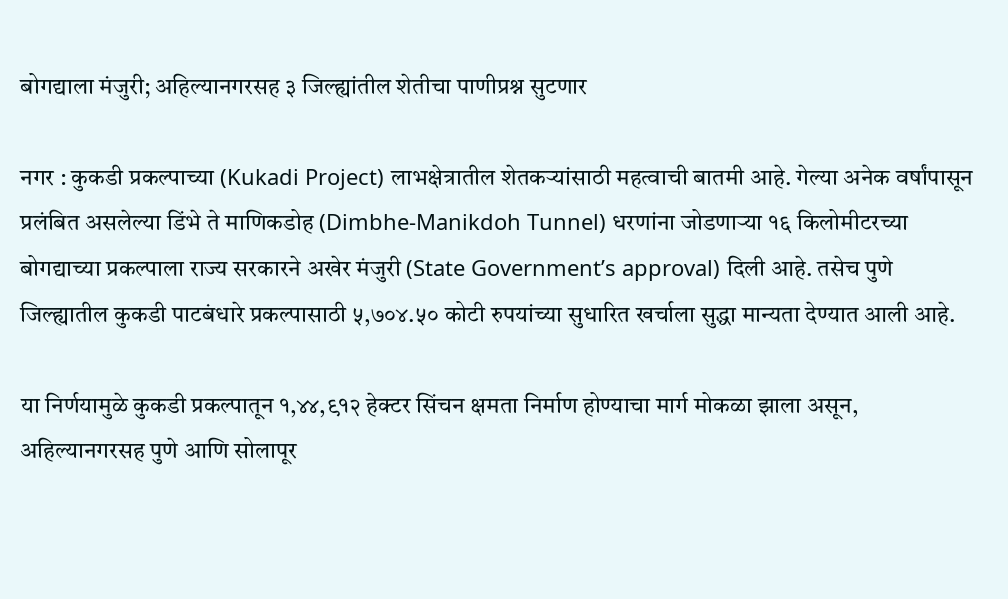बोगद्याला मंजुरी; अहिल्यानगरसह ३ जिल्ह्यांतील शेतीचा पाणीप्रश्न सुटणार

नगर : कुकडी प्रकल्पाच्या (Kukadi Project) लाभक्षेत्रातील शेतकऱ्यांसाठी महत्वाची बातमी आहे. गेल्या अनेक वर्षांपासून प्रलंबित असलेल्या डिंभे ते माणिकडोह (Dimbhe-Manikdoh Tunnel) धरणांना जोडणाऱ्या १६ किलोमीटरच्या बोगद्याच्या प्रकल्पाला राज्य सरकारने अखेर मंजुरी (State Government’s approval) दिली आहे. तसेच पुणे जिल्ह्यातील कुकडी पाटबंधारे प्रकल्पासाठी ५,७०४.५० कोटी रुपयांच्या सुधारित खर्चाला सुद्धा मान्यता देण्यात आली आहे.

या निर्णयामुळे कुकडी प्रकल्पातून १,४४,९१२ हेक्टर सिंचन क्षमता निर्माण होण्याचा मार्ग मोकळा झाला असून, अहिल्यानगरसह पुणे आणि सोलापूर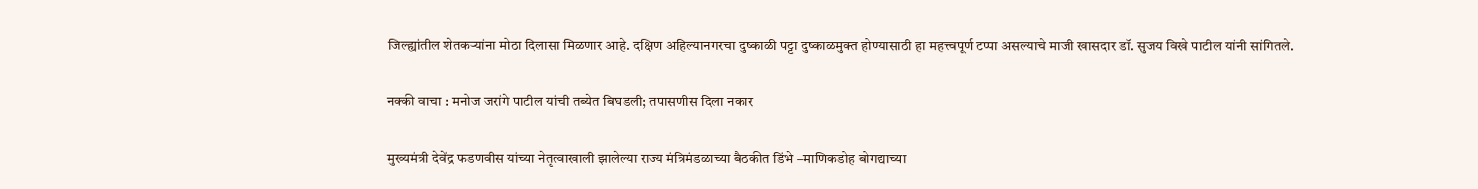जिल्ह्यांतील शेतकऱ्यांना मोठा दिलासा मिळणार आहे. दक्षिण अहिल्यानगरचा दुष्काळी पट्टा दुष्काळमुक्त होण्यासाठी हा महत्त्वपूर्ण टप्पा असल्याचे माजी खासदार डॉ. सुजय विखे पाटील यांनी सांगितले.

नक्की वाचा : मनोज जरांगे पाटील यांची तब्येत बिघडली; तपासणीस दिला नकार

मुख्यमंत्री देवेंद्र फडणवीस यांच्या नेतृत्वाखाली झालेल्या राज्य मंत्रिमंडळाच्या बैठकीत डिंभे –माणिकडोह बोगद्याच्या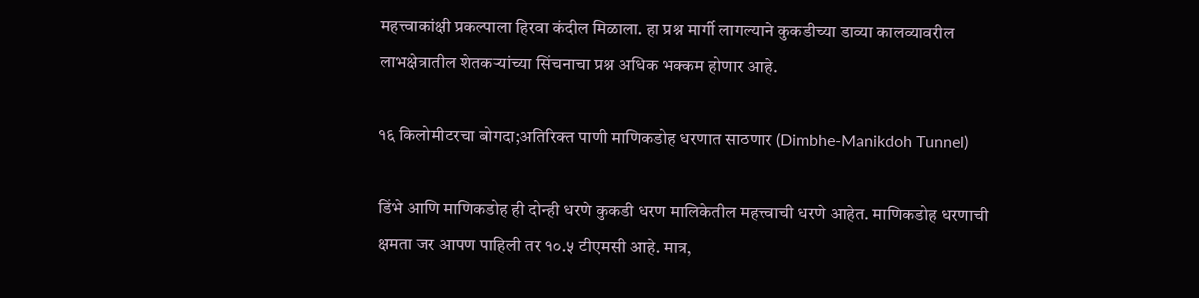महत्त्वाकांक्षी प्रकल्पाला हिरवा कंदील मिळाला. हा प्रश्न मार्गी लागल्याने कुकडीच्या डाव्या कालव्यावरील लाभक्षेत्रातील शेतकऱ्यांच्या सिंचनाचा प्रश्न अधिक भक्कम होणार आहे.

१६ किलोमीटरचा बोगदा;अतिरिक्त पाणी माणिकडोह धरणात साठणार (Dimbhe-Manikdoh Tunnel)

डिंभे आणि माणिकडोह ही दोन्ही धरणे कुकडी धरण मालिकेतील महत्त्वाची धरणे आहेत. माणिकडोह धरणाची क्षमता जर आपण पाहिली तर १०.५ टीएमसी आहे. मात्र,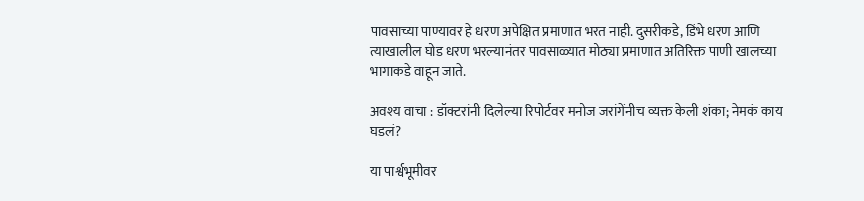पावसाच्या पाण्यावर हे धरण अपेक्षित प्रमाणात भरत नाही. दुसरीकडे, डिंभे धरण आणि त्याखालील घोड धरण भरल्यानंतर पावसाळ्यात मोठ्या प्रमाणात अतिरिक्त पाणी खालच्या भागाकडे वाहून जाते.

अवश्य वाचा : डॉक्टरांनी दिलेल्या रिपोर्टवर मनोज जरांगेंनीच व्यक्त केली शंका; नेमकं काय घडलं?

या पार्श्वभूमीवर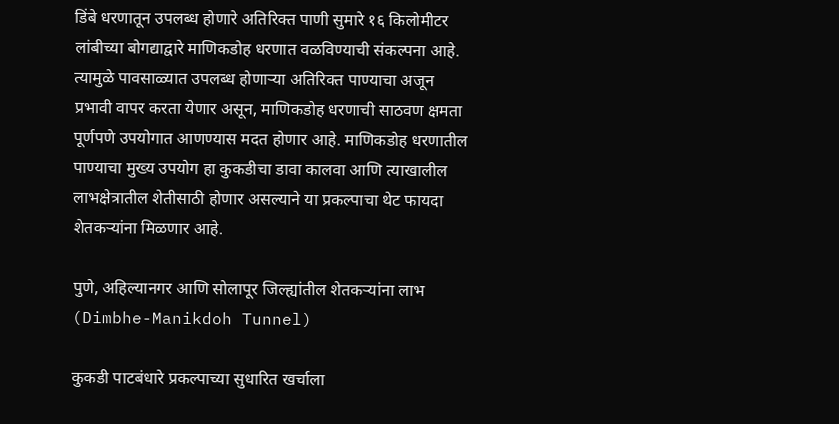डिंबे धरणातून उपलब्ध होणारे अतिरिक्त पाणी सुमारे १६ किलोमीटर लांबीच्या बोगद्याद्वारे माणिकडोह धरणात वळविण्याची संकल्पना आहे. त्यामुळे पावसाळ्यात उपलब्ध होणाऱ्या अतिरिक्त पाण्याचा अजून प्रभावी वापर करता येणार असून, माणिकडोह धरणाची साठवण क्षमता पूर्णपणे उपयोगात आणण्यास मदत होणार आहे. माणिकडोह धरणातील पाण्याचा मुख्य उपयोग हा कुकडीचा डावा कालवा आणि त्याखालील लाभक्षेत्रातील शेतीसाठी होणार असल्याने या प्रकल्पाचा थेट फायदा शेतकऱ्यांना मिळणार आहे.

पुणे, अहिल्यानगर आणि सोलापूर जिल्ह्यांतील शेतकऱ्यांना लाभ (Dimbhe-Manikdoh Tunnel)

कुकडी पाटबंधारे प्रकल्पाच्या सुधारित खर्चाला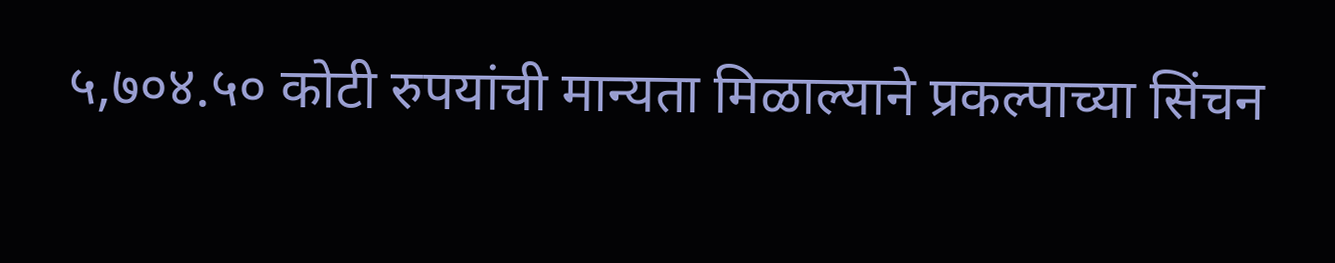५,७०४.५० कोटी रुपयांची मान्यता मिळाल्याने प्रकल्पाच्या सिंचन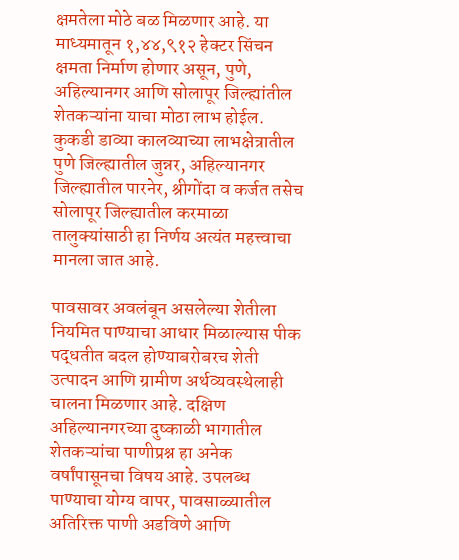क्षमतेला मोठे बळ मिळणार आहे. या माध्यमातून १,४४,९१२ हेक्टर सिंचन क्षमता निर्माण होणार असून, पुणे, अहिल्यानगर आणि सोलापूर जिल्ह्यांतील शेतकऱ्यांना याचा मोठा लाभ होईल. कुकडी डाव्या कालव्याच्या लाभक्षेत्रातील पुणे जिल्ह्यातील जुन्नर, अहिल्यानगर जिल्ह्यातील पारनेर, श्रीगोंदा व कर्जत तसेच सोलापूर जिल्ह्यातील करमाळा तालुक्यांसाठी हा निर्णय अत्यंत महत्त्वाचा मानला जात आहे.

पावसावर अवलंबून असलेल्या शेतीला नियमित पाण्याचा आधार मिळाल्यास पीक पद्धतीत बदल होण्याबरोबरच शेती उत्पादन आणि ग्रामीण अर्थव्यवस्थेलाही चालना मिळणार आहे. दक्षिण अहिल्यानगरच्या दुष्काळी भागातील शेतकऱ्यांचा पाणीप्रश्न हा अनेक वर्षांपासूनचा विषय आहे. उपलब्ध पाण्याचा योग्य वापर, पावसाळ्यातील अतिरिक्त पाणी अडविणे आणि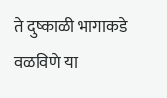ते दुष्काळी भागाकडे वळविणे या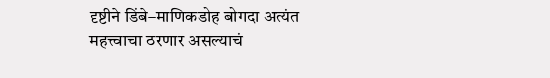दृष्टीने डिंबे–माणिकडोह बोगदा अत्यंत महत्त्वाचा ठरणार असल्याचं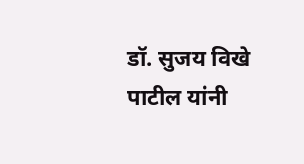डॉ. सुजय विखे पाटील यांनी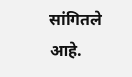सांगितले आहे.